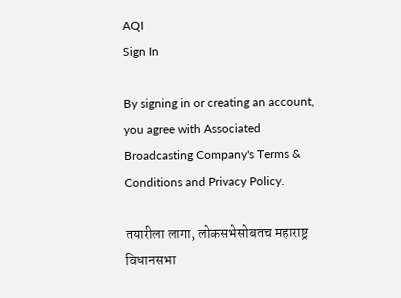AQI
Sign In

By signing in or creating an account, you agree with Associated Broadcasting Company's Terms & Conditions and Privacy Policy.

तयारीला लागा, लोकसभेसोबतच महाराष्ट्र विधानसभा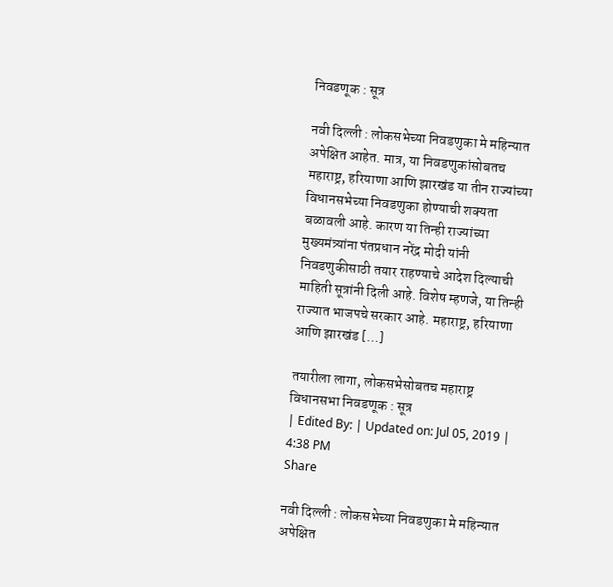निवडणूक : सूत्र

नवी दिल्ली : लोकसभेच्या निवडणुका मे महिन्यात अपेक्षित आहेत. मात्र, या निवडणुकांसोबतच महाराष्ट्र, हरियाणा आणि झारखंड या तीन राज्यांच्या विधानसभेच्या निवडणुका होण्याची शक्यता बळावली आहे. कारण या तिन्ही राज्यांच्या मुख्यमंत्र्यांना पंतप्रधान नरेंद्र मोदी यांनी निवडणुकीसाठी तयार राहण्याचे आदेश दिल्याची माहिती सूत्रांनी दिली आहे. विशेष म्हणजे, या तिन्ही राज्यात भाजपचे सरकार आहे. महाराष्ट्र, हरियाणा आणि झारखंड […]

तयारीला लागा, लोकसभेसोबतच महाराष्ट्र विधानसभा निवडणूक : सूत्र
| Edited By: | Updated on: Jul 05, 2019 | 4:38 PM
Share

नवी दिल्ली : लोकसभेच्या निवडणुका मे महिन्यात अपेक्षित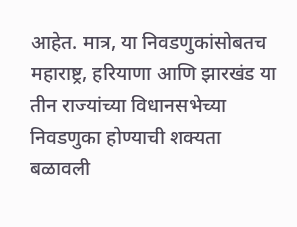आहेत. मात्र, या निवडणुकांसोबतच महाराष्ट्र, हरियाणा आणि झारखंड या तीन राज्यांच्या विधानसभेच्या निवडणुका होण्याची शक्यता बळावली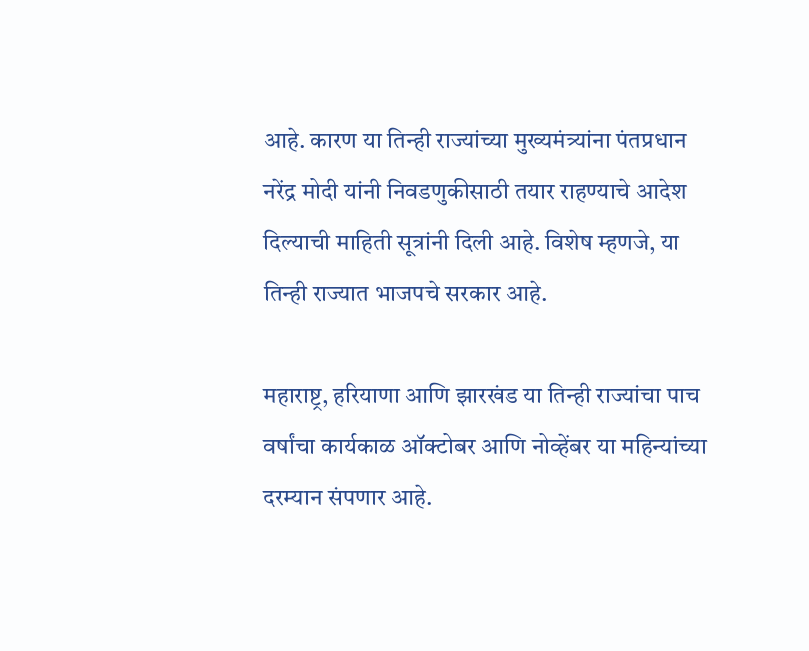आहे. कारण या तिन्ही राज्यांच्या मुख्यमंत्र्यांना पंतप्रधान नरेंद्र मोदी यांनी निवडणुकीसाठी तयार राहण्याचे आदेश दिल्याची माहिती सूत्रांनी दिली आहे. विशेष म्हणजे, या तिन्ही राज्यात भाजपचे सरकार आहे.

महाराष्ट्र, हरियाणा आणि झारखंड या तिन्ही राज्यांचा पाच वर्षांचा कार्यकाळ ऑक्टोबर आणि नोव्हेंबर या महिन्यांच्या दरम्यान संपणार आहे.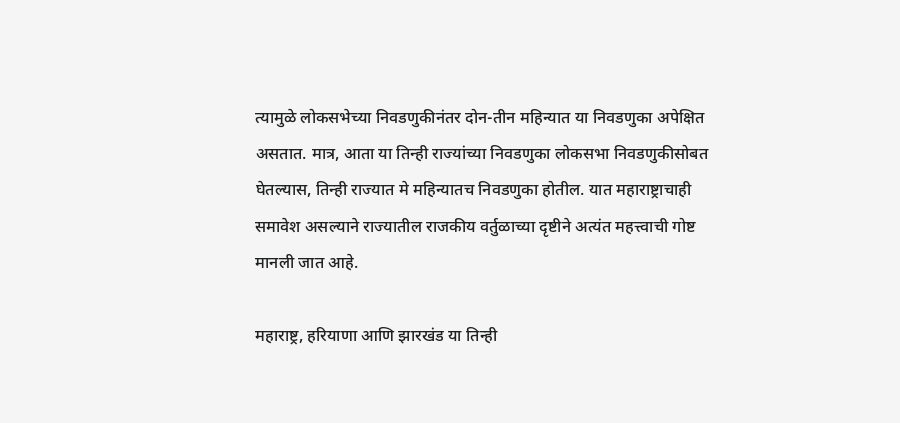त्यामुळे लोकसभेच्या निवडणुकीनंतर दोन-तीन महिन्यात या निवडणुका अपेक्षित असतात. मात्र, आता या तिन्ही राज्यांच्या निवडणुका लोकसभा निवडणुकीसोबत घेतल्यास, तिन्ही राज्यात मे महिन्यातच निवडणुका होतील. यात महाराष्ट्राचाही समावेश असल्याने राज्यातील राजकीय वर्तुळाच्या दृष्टीने अत्यंत महत्त्वाची गोष्ट मानली जात आहे.

महाराष्ट्र, हरियाणा आणि झारखंड या तिन्ही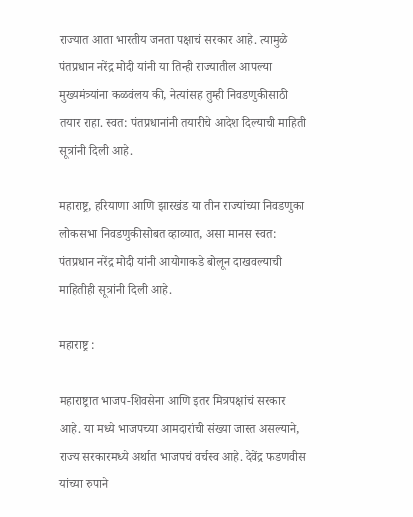राज्यात आता भारतीय जनता पक्षाचं सरकार आहे. त्यामुळे पंतप्रधान नरेंद्र मोदी यांनी या तिन्ही राज्यातील आपल्या मुख्यमंत्र्यांना कळवंलय की, नेत्यांसह तुम्ही निवडणुकीसाठी तयार राहा. स्वत: पंतप्रधानांनी तयारीचे आदेश दिल्याची माहिती सूत्रांनी दिली आहे.

महाराष्ट्र, हरियाणा आणि झारखंड या तीन राज्यांच्या निवडणुका लोकसभा निवडणुकीसोबत व्हाव्यात, असा मानस स्वत: पंतप्रधान नरेंद्र मोदी यांनी आयोगाकडे बोलून दाखवल्याची माहितीही सूत्रांनी दिली आहे.

महाराष्ट्र :

महाराष्ट्रात भाजप-शिवसेना आणि इतर मित्रपक्षांचं सरकार आहे. या मध्ये भाजपच्या आमदारांची संख्या जास्त असल्याने, राज्य सरकारमध्ये अर्थात भाजपचं वर्चस्व आहे. देवेंद्र फडणवीस यांच्या रुपाने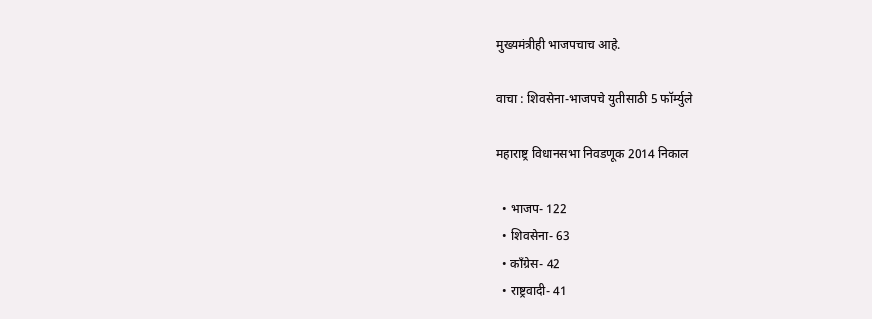मुख्यमंत्रीही भाजपचाच आहे.

वाचा : शिवसेना-भाजपचे युतीसाठी 5 फॉर्म्युले

महाराष्ट्र विधानसभा निवडणूक 2014 निकाल

  • भाजप- 122
  • शिवसेना- 63
  • काँग्रेस- 42
  • राष्ट्रवादी- 41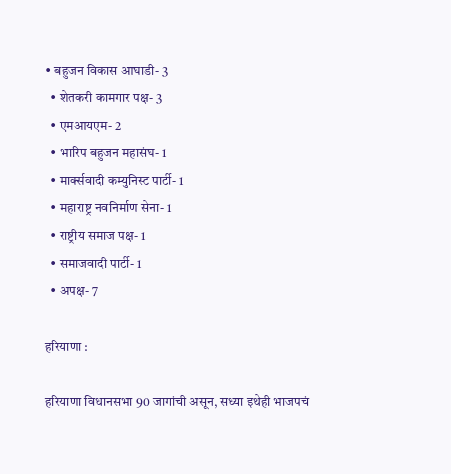• बहुजन विकास आघाडी- 3
  • शेतकरी कामगार पक्ष- 3
  • एमआयएम- 2
  • भारिप बहुजन महासंघ- 1
  • मार्क्सवादी कम्युनिस्ट पार्टी- 1
  • महाराष्ट्र नवनिर्माण सेना- 1
  • राष्ट्रीय समाज पक्ष- 1
  • समाजवादी पार्टी- 1
  • अपक्ष- 7

हरियाणा :

हरियाणा विधानसभा 90 जागांची असून, सध्या इथेही भाजपचं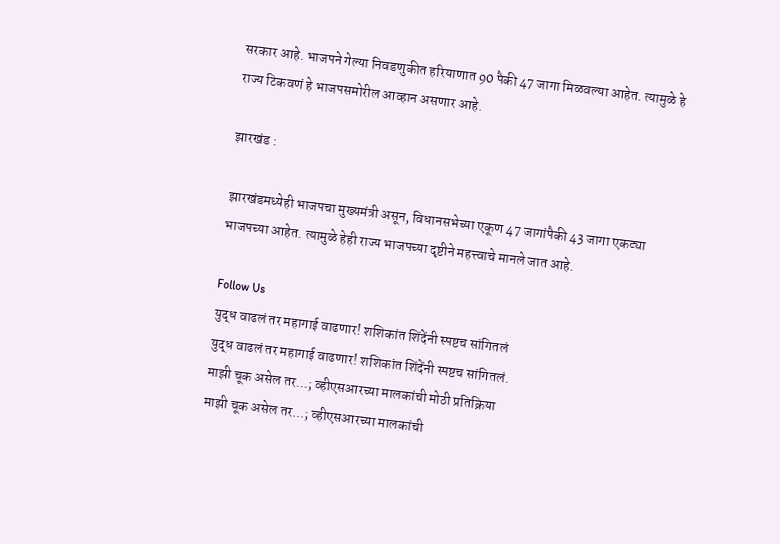सरकार आहे. भाजपने गेल्या निवडणुकीत हरियाणात 90 पैकी 47 जागा मिळवल्या आहेत. त्यामुळे हे राज्य टिकवणं हे भाजपसमोरील आव्हान असणार आहे.

झारखंड :

झारखंडमध्येही भाजपचा मुख्यमंत्री असून, विधानसभेच्या एकूण 47 जागांपैकी 43 जागा एकट्या भाजपच्या आहेत. त्यामुळे हेही राज्य भाजपच्या दृष्टीने महत्त्वाचे मानले जात आहे.

Follow Us
युद्ध वाढलं तर महागाई वाढणार! शशिकांत शिंदेंनी स्पष्टच सांगितलं
युद्ध वाढलं तर महागाई वाढणार! शशिकांत शिंदेंनी स्पष्टच सांगितलं.
माझी चूक असेल तर...; व्हीएसआरच्या मालकांची मोठी प्रतिक्रिया
माझी चूक असेल तर...; व्हीएसआरच्या मालकांची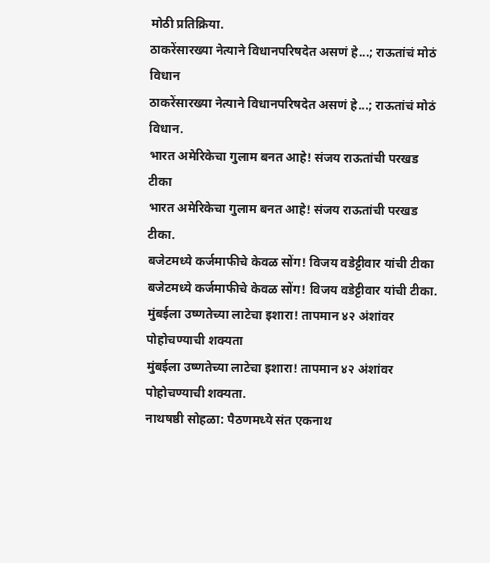मोठी प्रतिक्रिया.
ठाकरेंसारख्या नेत्याने विधानपरिषदेत असणं हे...; राऊतांचं मोठं विधान
ठाकरेंसारख्या नेत्याने विधानपरिषदेत असणं हे...; राऊतांचं मोठं विधान.
भारत अमेरिकेचा गुलाम बनत आहे! संजय राऊतांची परखड टीका
भारत अमेरिकेचा गुलाम बनत आहे! संजय राऊतांची परखड टीका.
बजेटमध्ये कर्जमाफीचे केवळ सोंग! विजय वडेट्टीवार यांची टीका
बजेटमध्ये कर्जमाफीचे केवळ सोंग! विजय वडेट्टीवार यांची टीका.
मुंबईला उष्णतेच्या लाटेचा इशारा! तापमान ४२ अंशांवर पोहोचण्याची शक्यता
मुंबईला उष्णतेच्या लाटेचा इशारा! तापमान ४२ अंशांवर पोहोचण्याची शक्यता.
नाथषष्ठी सोहळा: पैठणमध्ये संत एकनाथ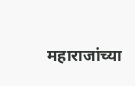महाराजांच्या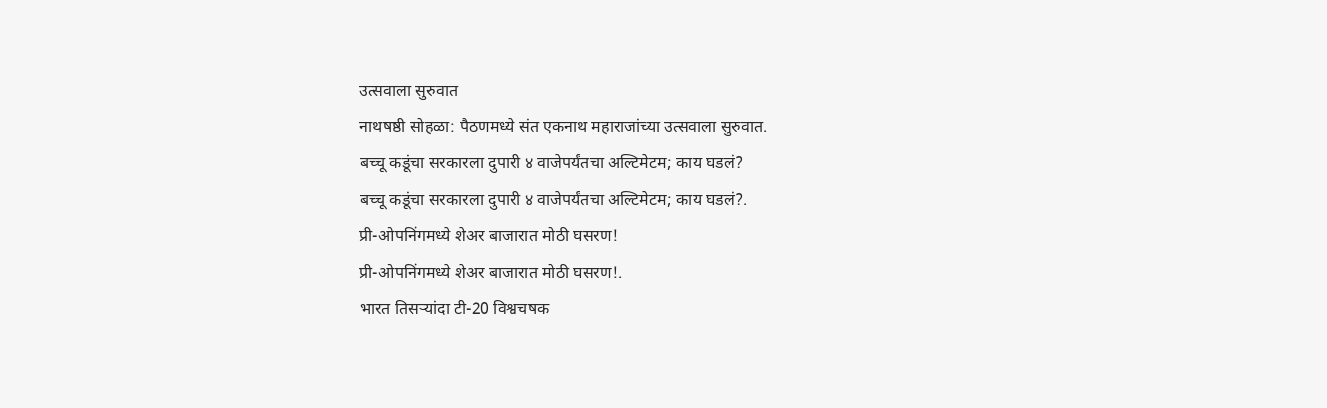उत्सवाला सुरुवात
नाथषष्ठी सोहळा: पैठणमध्ये संत एकनाथ महाराजांच्या उत्सवाला सुरुवात.
बच्चू कडूंचा सरकारला दुपारी ४ वाजेपर्यंतचा अल्टिमेटम; काय घडलं?
बच्चू कडूंचा सरकारला दुपारी ४ वाजेपर्यंतचा अल्टिमेटम; काय घडलं?.
प्री-ओपनिंगमध्ये शेअर बाजारात मोठी घसरण!
प्री-ओपनिंगमध्ये शेअर बाजारात मोठी घसरण!.
भारत तिसऱ्यांदा टी-20 विश्वचषक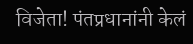विजेता! पंतप्रधानांनी केलं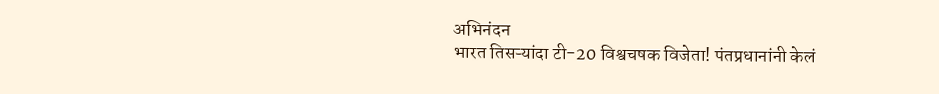अभिनंदन
भारत तिसऱ्यांदा टी-20 विश्वचषक विजेता! पंतप्रधानांनी केलं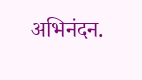अभिनंदन.